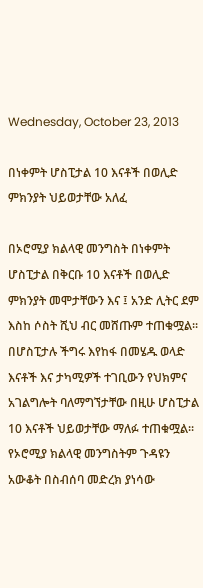Wednesday, October 23, 2013

በነቀምት ሆስፒታል 10 እናቶች በወሊድ ምክንያት ህይወታቸው አለፈ

በኦሮሚያ ክልላዊ መንግስት በነቀምት ሆስፒታል በቅርቡ 10 እናቶች በወሊድ ምክንያት መሞታቸውን እና ፤ አንድ ሊትር ደም እስከ ሶስት ሺህ ብር መሸጡም ተጠቁሟል፡፡ በሆስፒታሉ ችግሩ እየከፋ በመሄዱ ወላድ እናቶች እና ታካሚዎች ተገቢውን የህክምና አገልግሎት ባለማግኘታቸው በዚሁ ሆስፒታል 10 እናቶች ህይወታቸው ማለፉ ተጠቁሟል፡፡
የኦሮሚያ ክልላዊ መንግስትም ጉዳዩን አውቆት በስብሰባ መድረክ ያነሳው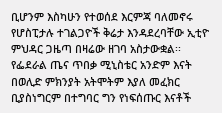ቢሆንም እስካሁን የተወሰደ እርምጃ ባለመኖሩ የሆስፒታሉ ተገልጋዮች ቅሬታ እንዳደረባቸው ኢቲዮ ምህዳር ጋዜጣ በዛሬው ዘገባ አስታውቋል፡፡ የፌደራል ጤና ጥበቃ ሚኒስቴር አንድም እናት በወሊድ ምክንያት አትሞትም እያለ መፈክር ቢያስነግርም በተግባር ግን የነፍሰጡር እናቶች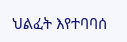ህልፈት እየተባባሰ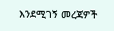እንደሚገኝ መረጃዎች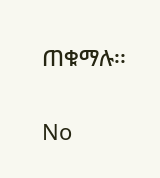ጠቁማሉ፡፡

No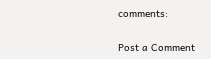comments:

Post a Comment